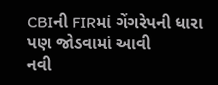CBIની FIRમાં ગેંગરેપની ધારા પણ જોડવામાં આવી
નવી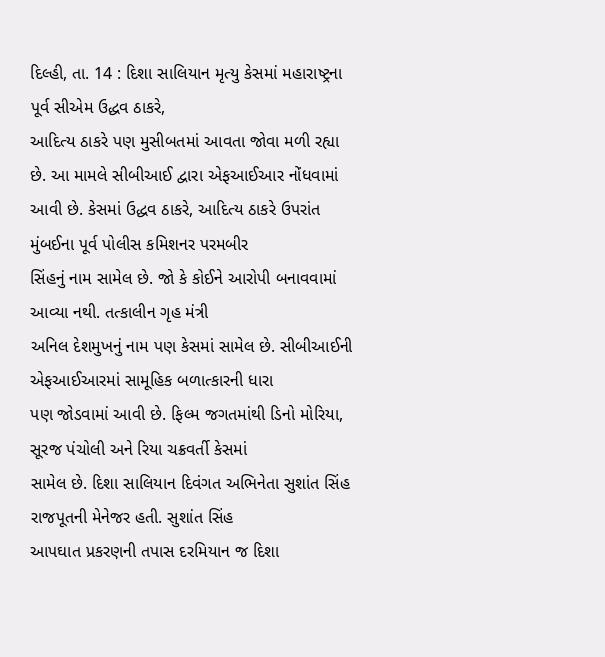દિલ્હી, તા. 14 : દિશા સાલિયાન મૃત્યુ કેસમાં મહારાષ્ટ્રના પૂર્વ સીએમ ઉદ્ધવ ઠાકરે,
આદિત્ય ઠાકરે પણ મુસીબતમાં આવતા જોવા મળી રહ્યા છે. આ મામલે સીબીઆઈ દ્વારા એફઆઈઆર નોંધવામાં
આવી છે. કેસમાં ઉદ્ધવ ઠાકરે, આદિત્ય ઠાકરે ઉપરાંત મુંબઈના પૂર્વ પોલીસ કમિશનર પરમબીર
સિંહનું નામ સામેલ છે. જો કે કોઈને આરોપી બનાવવામાં આવ્યા નથી. તત્કાલીન ગૃહ મંત્રી
અનિલ દેશમુખનું નામ પણ કેસમાં સામેલ છે. સીબીઆઈની એફઆઈઆરમાં સામૂહિક બળાત્કારની ધારા
પણ જોડવામાં આવી છે. ફિલ્મ જગતમાંથી ડિનો મોરિયા, સૂરજ પંચોલી અને રિયા ચક્રવર્તી કેસમાં
સામેલ છે. દિશા સાલિયાન દિવંગત અભિનેતા સુશાંત સિંહ રાજપૂતની મેનેજર હતી. સુશાંત સિંહ
આપઘાત પ્રકરણની તપાસ દરમિયાન જ દિશા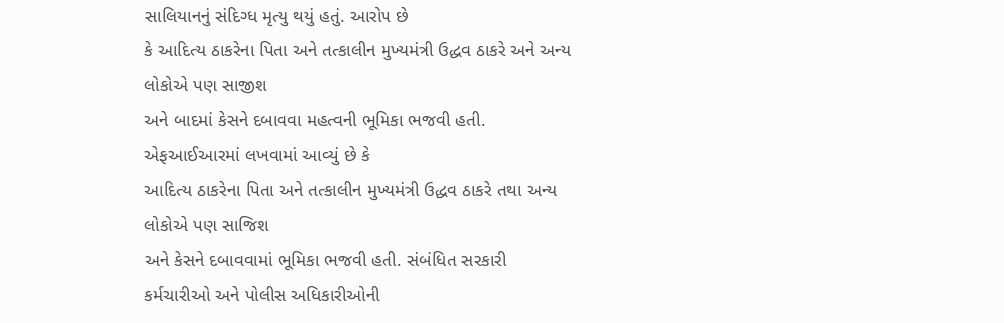સાલિયાનનું સંદિગ્ધ મૃત્યુ થયું હતું. આરોપ છે
કે આદિત્ય ઠાકરેના પિતા અને તત્કાલીન મુખ્યમંત્રી ઉદ્ધવ ઠાકરે અને અન્ય લોકોએ પણ સાજીશ
અને બાદમાં કેસને દબાવવા મહત્વની ભૂમિકા ભજવી હતી. એફઆઈઆરમાં લખવામાં આવ્યું છે કે
આદિત્ય ઠાકરેના પિતા અને તત્કાલીન મુખ્યમંત્રી ઉદ્ધવ ઠાકરે તથા અન્ય લોકોએ પણ સાજિશ
અને કેસને દબાવવામાં ભૂમિકા ભજવી હતી. સંબંધિત સરકારી કર્મચારીઓ અને પોલીસ અધિકારીઓની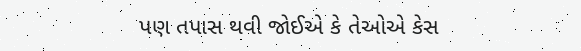પણ તપાસ થવી જોઈએ કે તેઓએ કેસ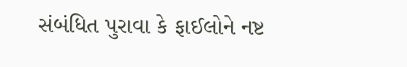સંબંધિત પુરાવા કે ફાઈલોને નષ્ટ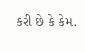કરી છે કે કેમ.